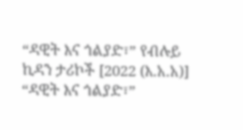“ዳዊት እና ጎልያድ፣” የብሉይ ኪዳን ታሪኮች [2022 (እ.አ.አ)]
“ዳዊት እና ጎልያድ፣”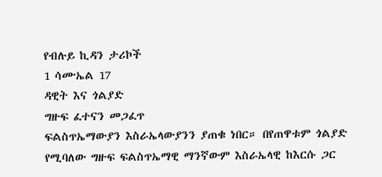የብሉይ ኪዳን ታሪኮች
1 ሳሙኤል 17
ዳዊት እና ጎልያድ
ግዙፍ ፈተናን መጋፈጥ
ፍልስጥኤማውያን እስራኤላውያንን ያጠቁ ነበር። በየጠዋቱም ጎልያድ የሚባለው ግዙፍ ፍልስጥኤማዊ ማንኛውም እስራኤላዊ ከእርሱ ጋር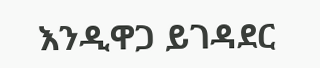እንዲዋጋ ይገዳደር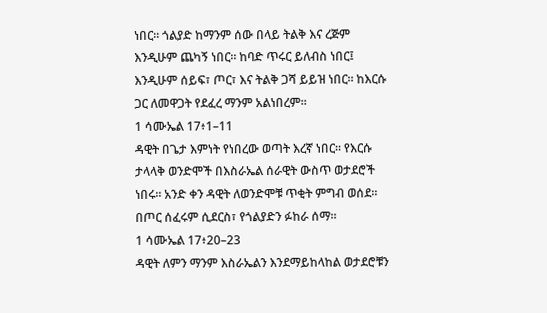ነበር። ጎልያድ ከማንም ሰው በላይ ትልቅ እና ረጅም እንዲሁም ጨካኝ ነበር። ከባድ ጥሩር ይለብስ ነበር፤ እንዲሁም ሰይፍ፣ ጦር፣ እና ትልቅ ጋሻ ይይዝ ነበር። ከእርሱ ጋር ለመዋጋት የደፈረ ማንም አልነበረም።
1 ሳሙኤል 17፥1–11
ዳዊት በጌታ እምነት የነበረው ወጣት እረኛ ነበር። የእርሱ ታላላቅ ወንድሞች በእስራኤል ሰራዊት ውስጥ ወታደሮች ነበሩ። አንድ ቀን ዳዊት ለወንድሞቹ ጥቂት ምግብ ወሰደ። በጦር ሰፈሩም ሲደርስ፣ የጎልያድን ፉከራ ሰማ።
1 ሳሙኤል 17፥20–23
ዳዊት ለምን ማንም እስራኤልን እንደማይከላከል ወታደሮቹን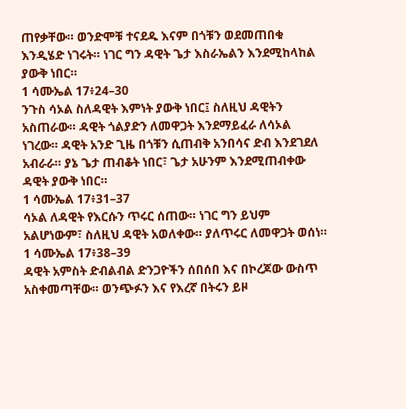ጠየቃቸው። ወንድሞቹ ተናደዱ እናም በጎቹን ወደመጠበቁ እንዲሄድ ነገሩት። ነገር ግን ዳዊት ጌታ እስራኤልን እንደሚከላከል ያውቅ ነበር።
1 ሳሙኤል 17፥24–30
ንጉስ ሳኦል ስለዳዊት እምነት ያውቅ ነበር፤ ስለዚህ ዳዊትን አስጠራው። ዳዊት ጎልያድን ለመዋጋት እንደማይፈራ ለሳኦል ነገረው። ዳዊት አንድ ጊዜ በጎቹን ሲጠብቅ አንበሳና ድብ እንደገደለ አብራራ። ያኔ ጌታ ጠብቆት ነበር፣ ጌታ አሁንም እንደሚጠብቀው ዳዊት ያውቅ ነበር።
1 ሳሙኤል 17፥31–37
ሳኦል ለዳዊት የእርሱን ጥሩር ሰጠው። ነገር ግን ይህም አልሆነውም፣ ስለዚህ ዳዊት አወለቀው። ያለጥሩር ለመዋጋት ወሰነ።
1 ሳሙኤል 17፥38–39
ዳዊት አምስት ድብልብል ድንጋዮችን ሰበሰበ እና በኮረጆው ውስጥ አስቀመጣቸው። ወንጭፉን እና የእረኛ በትሩን ይዞ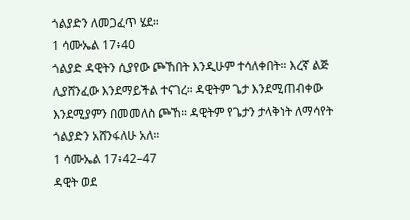ጎልያድን ለመጋፈጥ ሄደ።
1 ሳሙኤል 17፥40
ጎልያድ ዳዊትን ሲያየው ጮኸበት እንዲሁም ተሳለቀበት። እረኛ ልጅ ሊያሸንፈው እንደማይችል ተናገረ። ዳዊትም ጌታ እንደሚጠብቀው እንደሚያምን በመመለስ ጮኸ። ዳዊትም የጌታን ታላቅነት ለማሳየት ጎልያድን አሸንፋለሁ አለ።
1 ሳሙኤል 17፥42–47
ዳዊት ወደ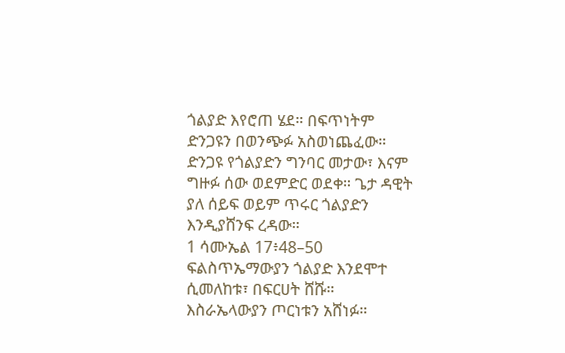ጎልያድ እየሮጠ ሄደ። በፍጥነትም ድንጋዩን በወንጭፉ አስወነጨፈው። ድንጋዩ የጎልያድን ግንባር መታው፣ እናም ግዙፉ ሰው ወደምድር ወደቀ። ጌታ ዳዊት ያለ ሰይፍ ወይም ጥሩር ጎልያድን እንዲያሸንፍ ረዳው።
1 ሳሙኤል 17፥48–50
ፍልስጥኤማውያን ጎልያድ እንደሞተ ሲመለከቱ፣ በፍርሀት ሸሹ። እስራኤላውያን ጦርነቱን አሸነፉ።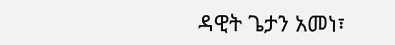ዳዊት ጌታን አመነ፣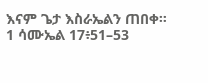እናም ጌታ እስራኤልን ጠበቀ።
1 ሳሙኤል 17፥51–53